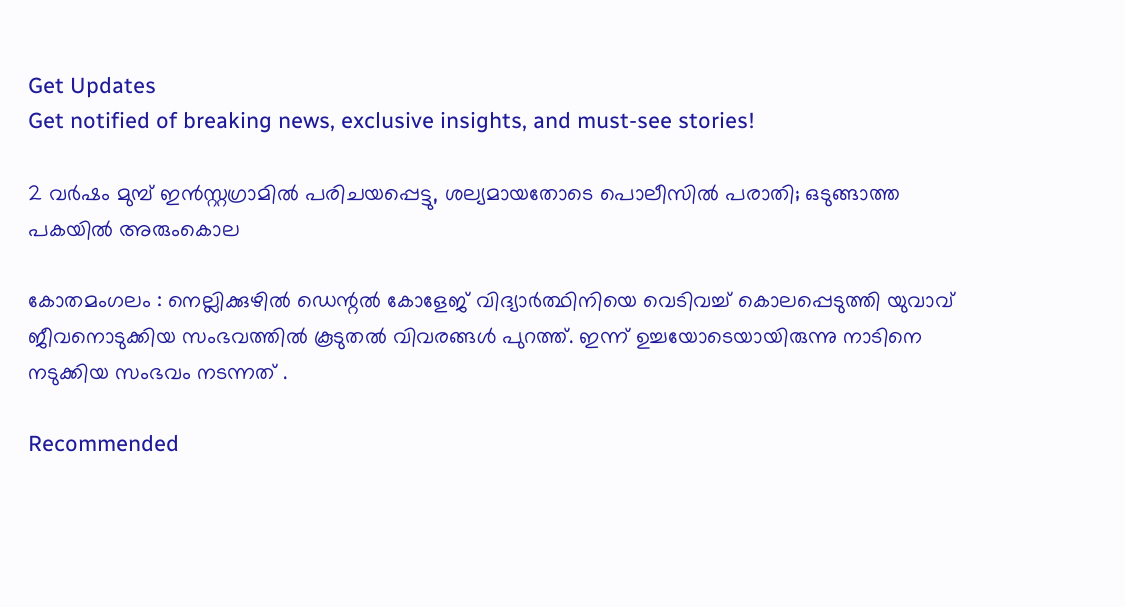Get Updates
Get notified of breaking news, exclusive insights, and must-see stories!

2 വര്‍ഷം മുമ്പ് ഇന്‍സ്റ്റഗ്രാമില്‍ പരിചയപ്പെട്ടു, ശല്യമായതോടെ പൊലീസില്‍ പരാതി; ഒടുങ്ങാത്ത പകയില്‍ അരുംകൊല

കോതമംഗലം : നെല്ലിക്കുഴില്‍ ഡെന്റല്‍ കോളേജ് വിദ്യാര്‍ത്ഥിനിയെ വെടിവച്ച് കൊലപ്പെടുത്തി യുവാവ് ജീവനൊടുക്കിയ സംഭവത്തില്‍ കൂടുതല്‍ വിവരങ്ങള്‍ പുറത്ത്. ഇന്ന് ഉച്ചയോടെയായിരുന്നു നാടിനെ നടുക്കിയ സംഭവം നടന്നത് .

Recommended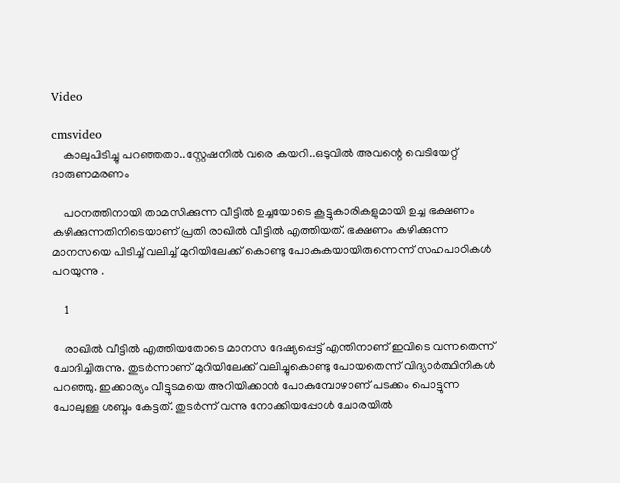Video

cmsvideo
    കാലുപിടിച്ചു പറഞ്ഞതാ..സ്റ്റേഷനിൽ വരെ കയറി..ഒടുവിൽ അവന്റെ വെടിയേറ്റ് ദാരുണമരണം

    പഠനത്തിനായി താമസിക്കുന്ന വീട്ടില്‍ ഉച്ചയോടെ കൂട്ടുകാരികളുമായി ഉച്ച ഭക്ഷണം കഴിക്കുന്നതിനിടെയാണ് പ്രതി രാഖില്‍ വീട്ടില്‍ എത്തിയത്. ഭക്ഷണം കഴിക്കുന്ന മാനസയെ പിടിച്ച് വലിച്ച് മുറിയിലേക്ക് കൊണ്ടു പോകുകയായിരുന്നെന്ന് സഹപാഠികള്‍ പറയുന്നു .

    1

    രാഖില്‍ വീട്ടില്‍ എത്തിയതോടെ മാനസ ദേഷ്യപ്പെട്ട് എന്തിനാണ് ഇവിടെ വന്നതെന്ന് ചോദിച്ചിരുന്നു. തുടര്‍ന്നാണ് മുറിയിലേക്ക് വലിച്ചുകൊണ്ടു പോയതെന്ന് വിദ്യാര്‍ത്ഥിനികള്‍ പറഞ്ഞു. ഇക്കാര്യം വീട്ടുടമയെ അറിയിക്കാന്‍ പോകുമ്പോഴാണ് പടക്കം പൊട്ടുന്ന പോലുള്ള ശബ്ദം കേട്ടത്. തുടര്‍ന്ന് വന്നു നോക്കിയപ്പോള്‍ ചോരയില്‍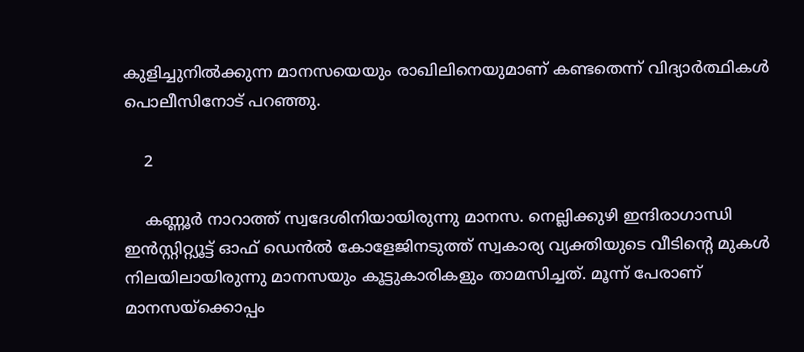കുളിച്ചുനില്‍ക്കുന്ന മാനസയെയും രാഖിലിനെയുമാണ് കണ്ടതെന്ന് വിദ്യാര്‍ത്ഥികള്‍ പൊലീസിനോട് പറഞ്ഞു.

    2

    കണ്ണൂര്‍ നാറാത്ത് സ്വദേശിനിയായിരുന്നു മാനസ. നെല്ലിക്കുഴി ഇന്ദിരാഗാന്ധി ഇന്‍സ്റ്റിറ്റ്യൂട്ട് ഓഫ് ഡെന്‍ല്‍ കോളേജിനടുത്ത് സ്വകാര്യ വ്യക്തിയുടെ വീടിന്റെ മുകള്‍ നിലയിലായിരുന്നു മാനസയും കൂട്ടുകാരികളും താമസിച്ചത്. മൂന്ന് പേരാണ് മാനസയ്‌ക്കൊപ്പം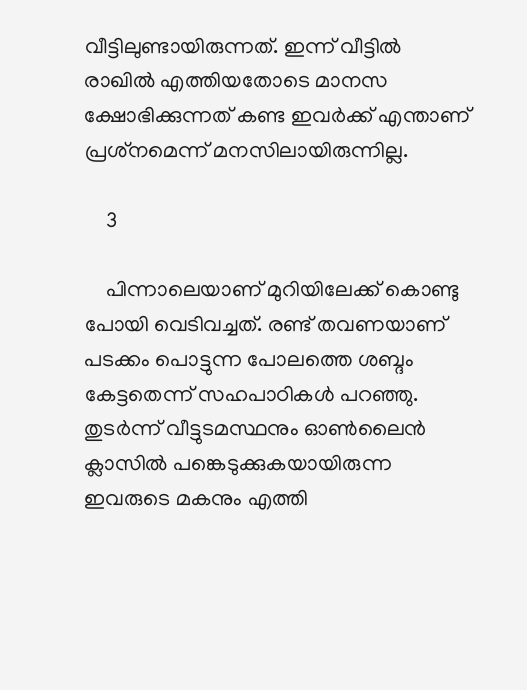വീട്ടിലുണ്ടായിരുന്നത്. ഇന്ന് വീട്ടില്‍ രാഖില്‍ എത്തിയതോടെ മാനസ ക്ഷോഭിക്കുന്നത് കണ്ട ഇവര്‍ക്ക് എന്താണ് പ്രശ്‌നമെന്ന് മനസിലായിരുന്നില്ല.

    3

    പിന്നാലെയാണ് മുറിയിലേക്ക് കൊണ്ടു പോയി വെടിവച്ചത്. രണ്ട് തവണയാണ് പടക്കം പൊട്ടുന്ന പോലത്തെ ശബ്ദം കേട്ടതെന്ന് സഹപാഠികള്‍ പറഞ്ഞു. തുടര്‍ന്ന് വീട്ടുടമസ്ഥനും ഓണ്‍ലൈന്‍ ക്ലാസില്‍ പങ്കെടുക്കുകയായിരുന്ന ഇവരുടെ മകനും എത്തി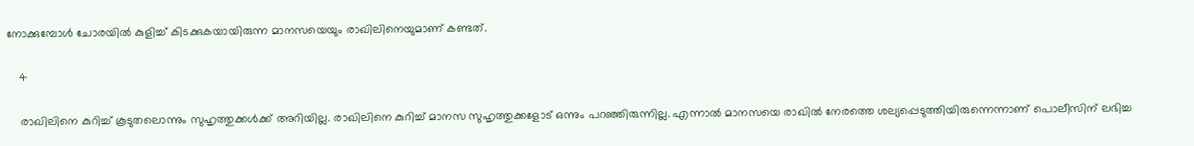നോക്കുമ്പോള്‍ ചോരയില്‍ കുളിച്ച് കിടക്കുകയായിരുന്ന മാനസയെയും രാഖിലിനെയുമാണ് കണ്ടത്.

    4

    രാഖിലിനെ കുറിച്ച് കൂടുതലൊന്നും സുഹൃത്തുക്കള്‍ക്ക് അറിയില്ല. രാഖിലിനെ കുറിച്ച് മാനസ സുഹൃത്തുക്കളോട് ഒന്നും പറഞ്ഞിരുന്നില്ല. എന്നാല്‍ മാനസയെ രാഖില്‍ നേരത്തെ ശല്യപ്പെടുത്തിയിരുന്നെന്നാണ് പൊലീസിന് ലഭിച്ച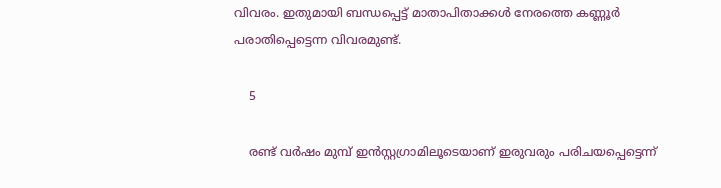വിവരം. ഇതുമായി ബന്ധപ്പെട്ട് മാതാപിതാക്കള്‍ നേരത്തെ കണ്ണൂര്‍ പരാതിപ്പെട്ടെന്ന വിവരമുണ്ട്.

    5

    രണ്ട് വര്‍ഷം മുമ്പ് ഇന്‍സ്റ്റഗ്രാമിലൂടെയാണ് ഇരുവരും പരിചയപ്പെട്ടെന്ന്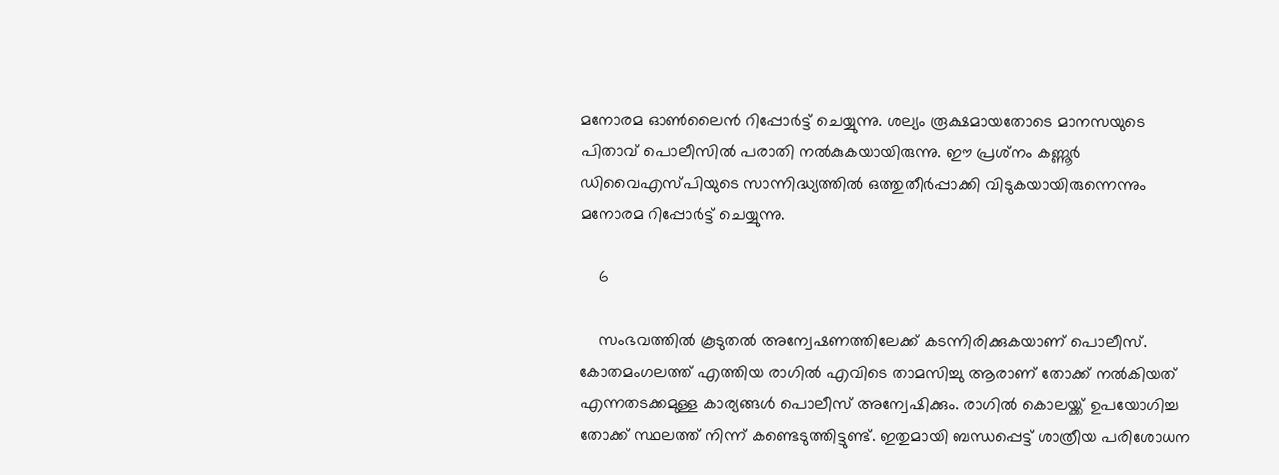മനോരമ ഓണ്‍ലൈന്‍ റിപ്പോര്‍ട്ട് ചെയ്യുന്നു. ശല്യം രൂക്ഷമായതോടെ മാനസയുടെ പിതാവ് പൊലീസില്‍ പരാതി നല്‍കുകയായിരുന്നു. ഈ പ്രശ്‌നം കണ്ണൂര്‍ ഡിവൈഎസ്പിയുടെ സാന്നിദ്ധ്യത്തില്‍ ഒത്തുതീര്‍പ്പാക്കി വിടുകയായിരുന്നെന്നും മനോരമ റിപ്പോര്‍ട്ട് ചെയ്യുന്നു.

    6

    സംഭവത്തില്‍ കൂടുതല്‍ അന്വേഷണത്തിലേക്ക് കടന്നിരിക്കുകയാണ് പൊലീസ്. കോതമംഗലത്ത് എത്തിയ രാഗില്‍ എവിടെ താമസിച്ചു ആരാണ് തോക്ക് നല്‍കിയത് എന്നതടക്കമുള്ള കാര്യങ്ങള്‍ പൊലീസ് അന്വേഷിക്കും. രാഗില്‍ കൊലയ്ക്ക് ഉപയോഗിച്ച തോക്ക് സ്ഥലത്ത് നിന്ന് കണ്ടെടുത്തിട്ടുണ്ട്. ഇതുമായി ബന്ധപ്പെട്ട് ശാത്രീയ പരിശോധന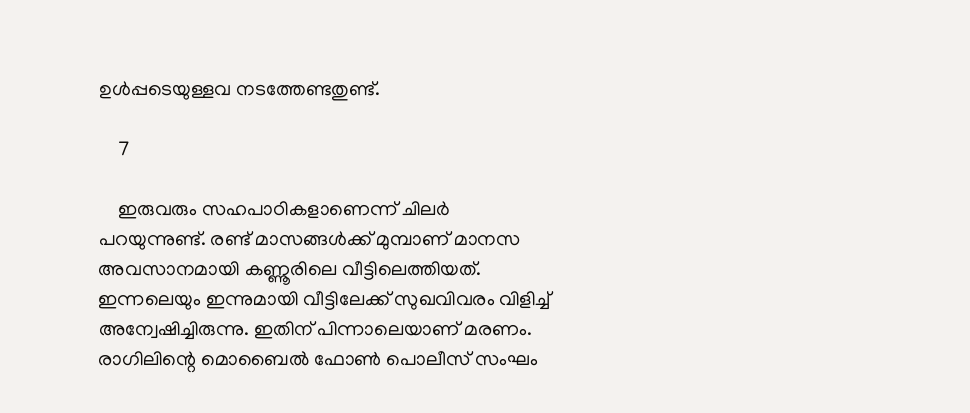ഉള്‍പ്പടെയുള്ളവ നടത്തേണ്ടതുണ്ട്.

    7

    ഇരുവരും സഹപാഠികളാണെന്ന് ചിലര്‍ പറയുന്നുണ്ട്. രണ്ട് മാസങ്ങള്‍ക്ക് മുമ്പാണ് മാനസ അവസാനമായി കണ്ണൂരിലെ വീട്ടിലെത്തിയത്. ഇന്നലെയും ഇന്നുമായി വീട്ടിലേക്ക് സുഖവിവരം വിളിച്ച് അന്വേഷിച്ചിരുന്നു. ഇതിന് പിന്നാലെയാണ് മരണം. രാഗിലിന്റെ മൊബൈല്‍ ഫോണ്‍ പൊലീസ് സംഘം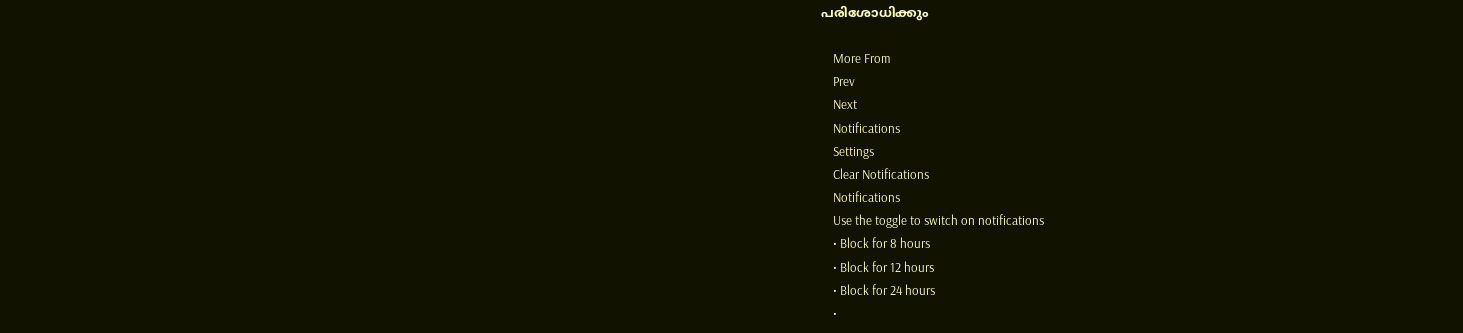പരിശോധിക്കും

    More From
    Prev
    Next
    Notifications
    Settings
    Clear Notifications
    Notifications
    Use the toggle to switch on notifications
    • Block for 8 hours
    • Block for 12 hours
    • Block for 24 hours
    •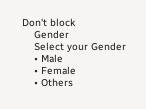Don't block
    Gender
    Select your Gender
    • Male
    • Female
    • Others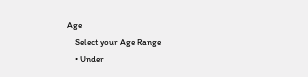Age
    Select your Age Range
    • Under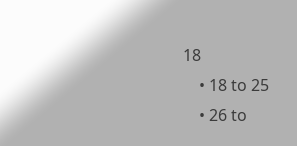18
    • 18 to 25
    • 26 to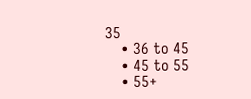35
    • 36 to 45
    • 45 to 55
    • 55+